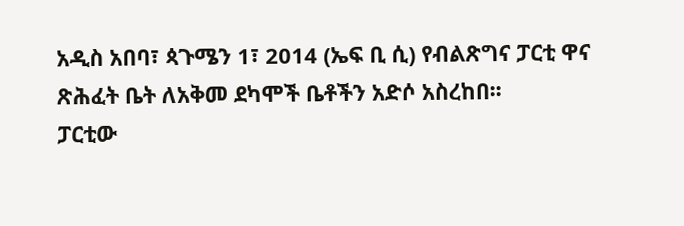አዲስ አበባ፣ ጳጉሜን 1፣ 2014 (ኤፍ ቢ ሲ) የብልጽግና ፓርቲ ዋና ጽሕፈት ቤት ለአቅመ ደካሞች ቤቶችን አድሶ አስረከበ፡፡
ፓርቲው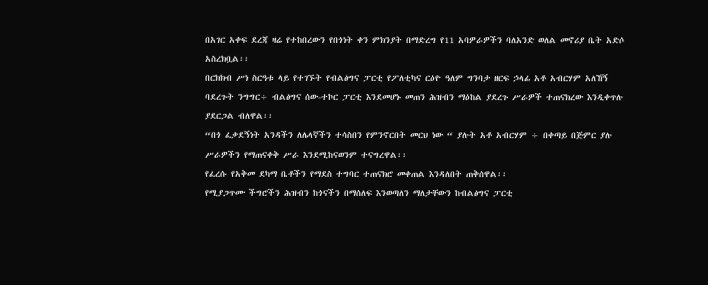በአገር አቀፍ ደረጃ ዛሬ የተከበረውን የበጎነት ቀን ምክንያት በማድረግ የ11 አባዎራዎችን ባለአንድ ወለል መኖሪያ ቤት አድሶ አስረክቧል፡፡
በርክክብ ሥነ ስርዓቱ ላይ የተገኙት የብልፅግና ፓርቲ የፖለቲካና ርዕዮ ዓለም ግንባታ ዘርፍ ኃላፊ አቶ አብርሃም አለኸኝ ባደረጉት ንግግር÷ ብልፅግና ሰው-ተኮር ፓርቲ እንደመሆኑ መጠን ሕዝብን ማዕከል ያደረጉ ሥራዎች ተጠናክረው እንዲቀጥሉ ያደርጋል ብለዋል፡፡
“በጎ ፈቃደኝነት አንዳችን ለሌላኛችን ተሳስበን የምንኖርበት መርህ ነው “ ያሉት አቶ አብርሃም ÷ በቀጣይ በጅምር ያሉ ሥራዎችን የማጠናቀቅ ሥራ እንደሚከናወንም ተናግረዋል፡፡
የፈረሱ የአቅመ ደካማ ቤቶችን የማደስ ተግባር ተጠናክሮ መቀጠል እንዳለበት ጠቅሰዋል፡፡
የሚያጋጥሙ ችግሮችን ሕዝብን ከጎናችን በማሰለፍ እንወጣለን ማለታቸውን ከብልፅግና ፓርቲ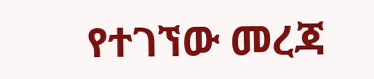የተገኘው መረጃ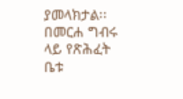ያመላክታል፡፡
በመርሐ ግብሩ ላይ የጽሕፈት ቤቱ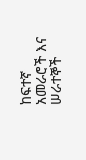ከፍተኛ አመራሮች እና ሠራተኞች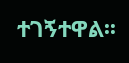ተገኝተዋል፡፡